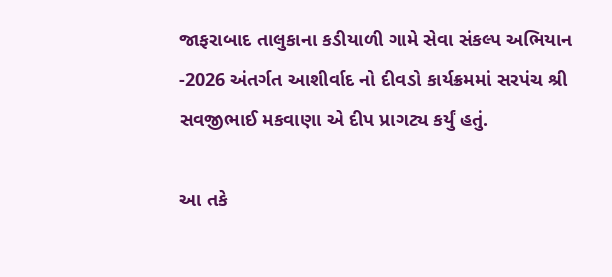જાફરાબાદ તાલુકાના કડીયાળી ગામે સેવા સંકલ્પ અભિયાન -2026 અંતર્ગત આશીર્વાદ નો દીવડો કાર્યક્રમમાં સરપંચ શ્રી સવજીભાઈ મકવાણા એ દીપ પ્રાગટ્ય કર્યું હતું.

આ તકે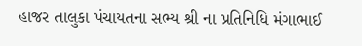હાજર તાલુકા પંચાયતના સભ્ય શ્રી ના પ્રતિનિધિ મંગાભાઈ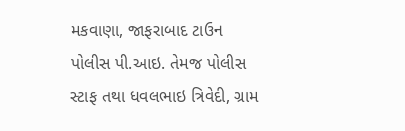મકવાણા, જાફરાબાદ ટાઉન પોલીસ પી.આઇ. તેમજ પોલીસ સ્ટાફ તથા ધવલભાઇ ત્રિવેદી, ગ્રામ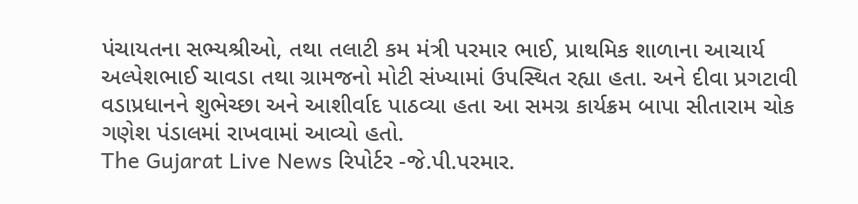પંચાયતના સભ્યશ્રીઓ, તથા તલાટી કમ મંત્રી પરમાર ભાઈ, પ્રાથમિક શાળાના આચાર્ય અલ્પેશભાઈ ચાવડા તથા ગ્રામજનો મોટી સંખ્યામાં ઉપસ્થિત રહ્યા હતા. અને દીવા પ્રગટાવી વડાપ્રધાનને શુભેચ્છા અને આશીર્વાદ પાઠવ્યા હતા આ સમગ્ર કાર્યક્રમ બાપા સીતારામ ચોક ગણેશ પંડાલમાં રાખવામાં આવ્યો હતો.
The Gujarat Live News રિપોર્ટર -જે.પી.પરમાર.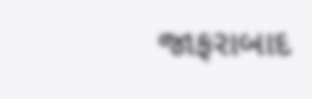જાફરાબાદ